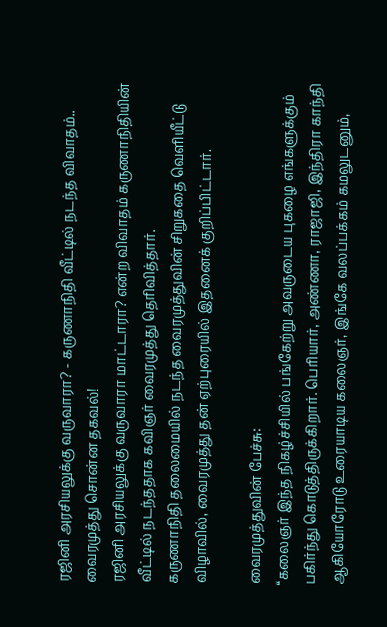ரஜினி அரசியலுக்கு வருவாரா? - கருணாநிதி வீட்டில் நடந்த விவாதம்.. வைரமுத்து சொன்ன தகவல்!
ரஜினி அரசியலுக்கு வருவாரா மாட்டாரா? என்ற விவாதம் கருணாநிதியின் வீட்டில் நடந்ததாக கவிஞர் வைரமுத்து தெரிவித்தார்.
கருணாநிதி தலைமையில் நடந்த வைரமுத்துவின் சிறுகதை வெளியீட்டு விழாவில், வைரமுத்து தன் ஏற்புரையில் இதனைக் குறிப்பிட்டார்.

வைரமுத்துவின் பேச்சு:
‘‘கலைஞர் இந்த நிகழ்ச்சியில் பங்கேற்று அவருடைய புகழை எங்களுக்கும் பகிர்ந்து கொடுத்திருக்கிறார். பெரியார், அண்ணா, ராஜாஜி, இந்திரா காந்தி ஆகியோரோடு உரையாடிய கலைஞர், இங்கே வலப்பக்கம் கமலுடனும்,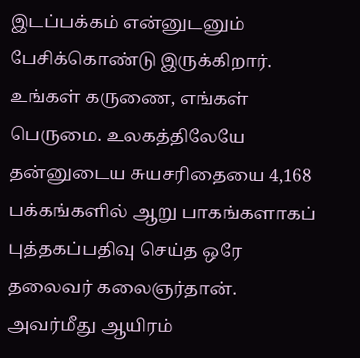இடப்பக்கம் என்னுடனும் பேசிக்கொண்டு இருக்கிறார். உங்கள் கருணை, எங்கள் பெருமை. உலகத்திலேயே தன்னுடைய சுயசரிதையை 4,168 பக்கங்களில் ஆறு பாகங்களாகப் புத்தகப்பதிவு செய்த ஒரே தலைவர் கலைஞர்தான். அவர்மீது ஆயிரம்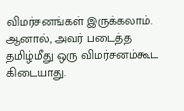விமர்சனங்கள் இருக்கலாம். ஆனால், அவர் படைத்த தமிழ்மீது ஒரு விமர்சனம்கூட கிடையாது.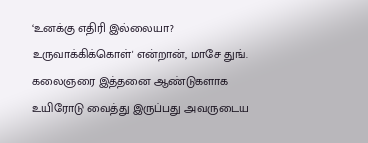‘உனக்கு எதிரி இல்லையா? உருவாக்கிக்கொள்' என்றான், மாசே துங். கலைஞரை இத்தனை ஆண்டுகளாக உயிரோடு வைத்து இருப்பது அவருடைய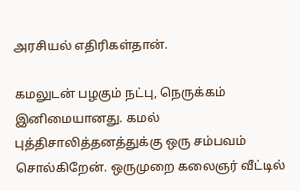அரசியல் எதிரிகள்தான்.

கமலுடன் பழகும் நட்பு, நெருக்கம் இனிமையானது. கமல் புத்திசாலித்தனத்துக்கு ஒரு சம்பவம் சொல்கிறேன். ஒருமுறை கலைஞர் வீட்டில்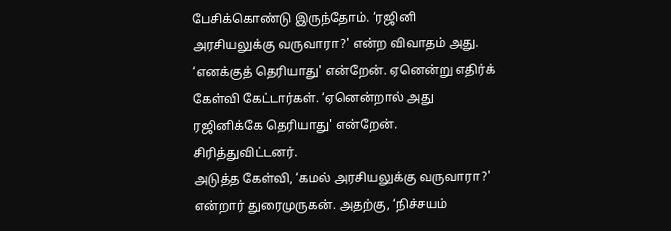பேசிக்கொண்டு இருந்தோம். ‘ரஜினி அரசியலுக்கு வருவாரா?' என்ற விவாதம் அது. ‘எனக்குத் தெரியாது' என்றேன். ஏனென்று எதிர்க் கேள்வி கேட்டார்கள். ‘ஏனென்றால் அது ரஜினிக்கே தெரியாது' என்றேன். சிரித்துவிட்டனர்.
அடுத்த கேள்வி, ‘கமல் அரசியலுக்கு வருவாரா?' என்றார் துரைமுருகன். அதற்கு, ‘நிச்சயம்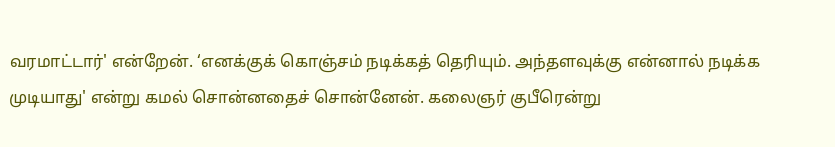வரமாட்டார்' என்றேன். ‘எனக்குக் கொஞ்சம் நடிக்கத் தெரியும். அந்தளவுக்கு என்னால் நடிக்க முடியாது' என்று கமல் சொன்னதைச் சொன்னேன். கலைஞர் குபீரென்று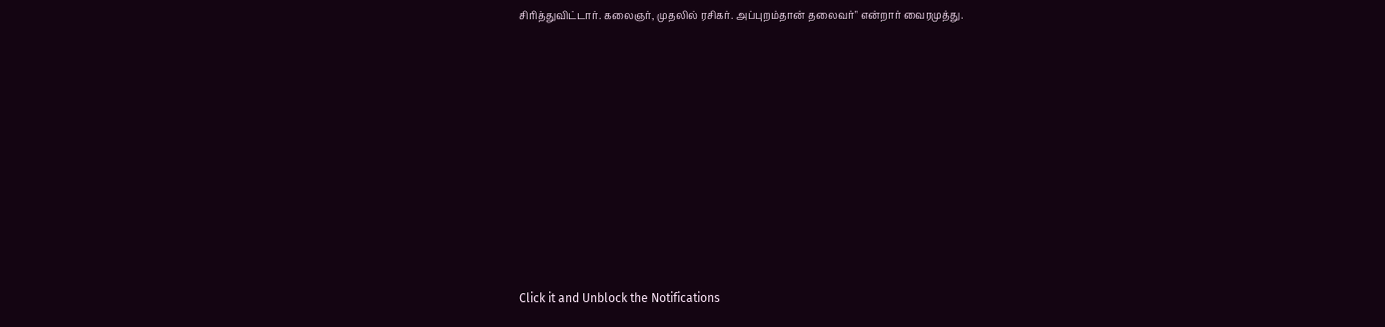சிரித்துவிட்டார். கலைஞர், முதலில் ரசிகர். அப்புறம்தான் தலைவர்" என்றார் வைரமுத்து.












Click it and Unblock the Notifications